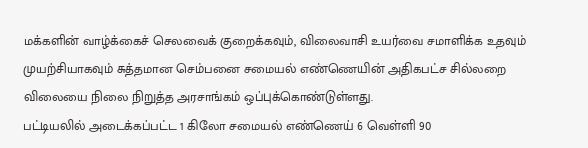மக்களின் வாழ்க்கைச் செலவைக் குறைக்கவும், விலைவாசி உயர்வை சமாளிக்க உதவும் முயற்சியாகவும் சுத்தமான செம்பனை சமையல் எண்ணெயின் அதிகபட்ச சில்லறை விலையை நிலை நிறுத்த அரசாங்கம் ஒப்புக்கொண்டுள்ளது.
பட்டியலில் அடைக்கப்பட்ட 1 கிலோ சமையல் எண்ணெய் 6 வெள்ளி 90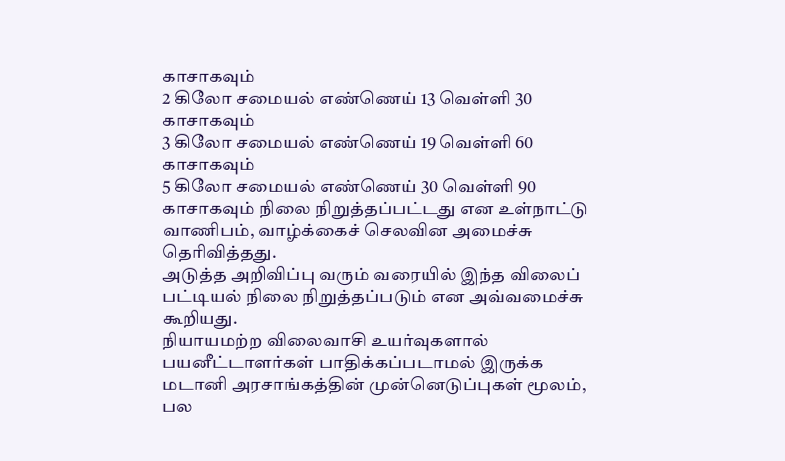காசாகவும்
2 கிலோ சமையல் எண்ணெய் 13 வெள்ளி 30 காசாகவும்
3 கிலோ சமையல் எண்ணெய் 19 வெள்ளி 60 காசாகவும்
5 கிலோ சமையல் எண்ணெய் 30 வெள்ளி 90 காசாகவும் நிலை நிறுத்தப்பட்டது என உள்நாட்டு வாணிபம், வாழ்க்கைச் செலவின அமைச்சு தெரிவித்தது.
அடுத்த அறிவிப்பு வரும் வரையில் இந்த விலைப் பட்டியல் நிலை நிறுத்தப்படும் என அவ்வமைச்சு கூறியது.
நியாயமற்ற விலைவாசி உயர்வுகளால் பயனீட்டாளர்கள் பாதிக்கப்படாமல் இருக்க மடானி அரசாங்கத்தின் முன்னெடுப்புகள் மூலம், பல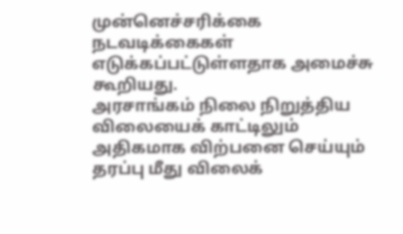முன்னெச்சரிக்கை நடவடிக்கைகள் எடுக்கப்பட்டுள்ளதாக அமைச்சு கூறியது.
அரசாங்கம் நிலை நிறுத்திய விலையைக் காட்டிலும் அதிகமாக விற்பனை செய்யும் தரப்பு மீது விலைக்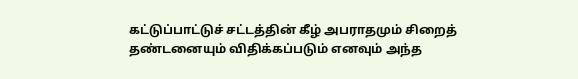கட்டுப்பாட்டுச் சட்டத்தின் கீழ் அபராதமும் சிறைத் தண்டனையும் விதிக்கப்படும் எனவும் அந்த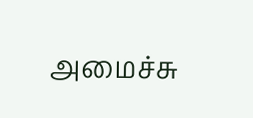அமைச்சு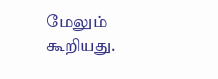மேலும் கூறியது.